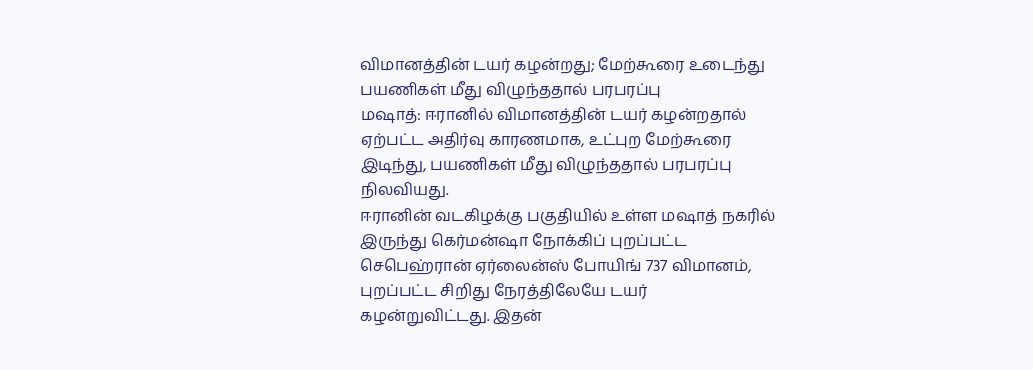விமானத்தின் டயர் கழன்றது; மேற்கூரை உடைந்து பயணிகள் மீது விழுந்ததால் பரபரப்பு
மஷாத்: ஈரானில் விமானத்தின் டயர் கழன்றதால் ஏற்பட்ட அதிர்வு காரணமாக, உட்புற மேற்கூரை இடிந்து, பயணிகள் மீது விழுந்ததால் பரபரப்பு நிலவியது.
ஈரானின் வடகிழக்கு பகுதியில் உள்ள மஷாத் நகரில் இருந்து கெர்மன்ஷா நோக்கிப் புறப்பட்ட செபெஹ்ரான் ஏர்லைன்ஸ் போயிங் 737 விமானம், புறப்பட்ட சிறிது நேரத்திலேயே டயர் கழன்றுவிட்டது. இதன்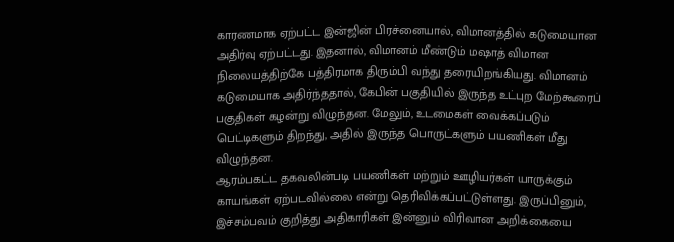காரணமாக ஏற்பட்ட இன்ஜின் பிரச்னையால், விமானத்தில் கடுமையான அதிர்வு ஏற்பட்டது. இதனால், விமானம் மீண்டும் மஷாத் விமான நிலையத்திற்கே பத்திரமாக திரும்பி வந்து தரையிறங்கியது. விமானம் கடுமையாக அதிர்ந்ததால், கேபின் பகுதியில் இருந்த உட்புற மேற்கூரைப் பகுதிகள் கழன்று விழுந்தன. மேலும், உடமைகள் வைக்கப்படும் பெட்டிகளும் திறந்து, அதில் இருந்த பொருட்களும் பயணிகள் மீது விழுந்தன.
ஆரம்பகட்ட தகவலின்படி பயணிகள் மற்றும் ஊழியர்கள் யாருக்கும் காயங்கள் ஏற்படவில்லை என்று தெரிவிக்கப்பட்டுள்ளது. இருப்பினும், இச்சம்பவம் குறித்து அதிகாரிகள் இன்னும் விரிவான அறிக்கையை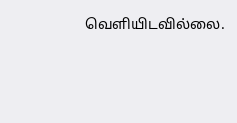வெளியிடவில்லை.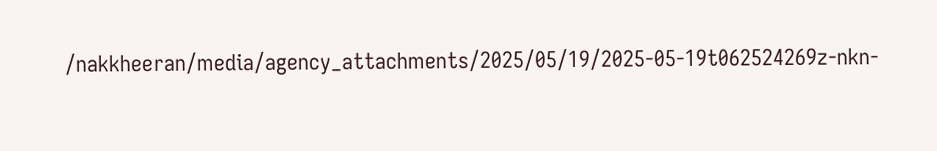/nakkheeran/media/agency_attachments/2025/05/19/2025-05-19t062524269z-nkn-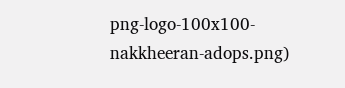png-logo-100x100-nakkheeran-adops.png)